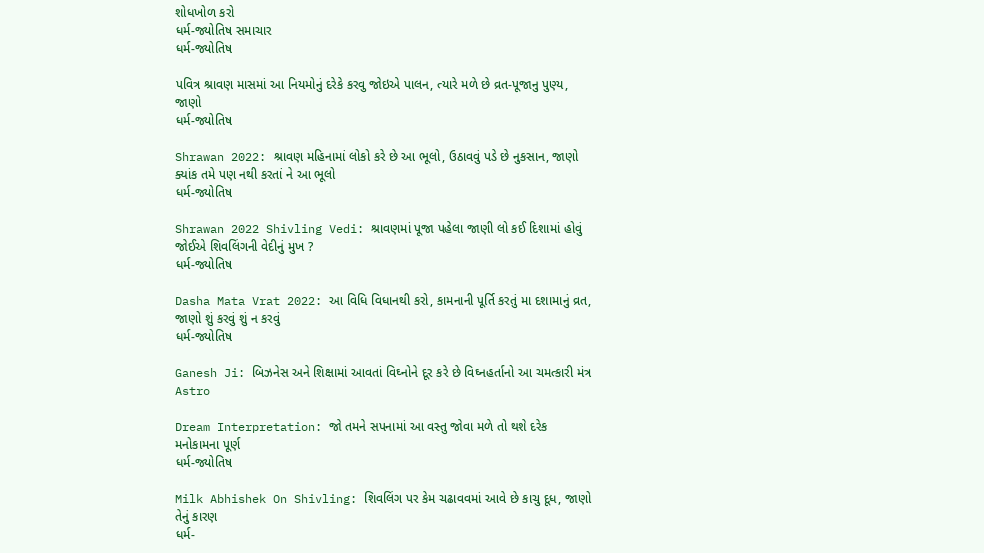શોધખોળ કરો
ધર્મ-જ્યોતિષ સમાચાર
ધર્મ-જ્યોતિષ

પવિત્ર શ્રાવણ માસમાં આ નિયમોનું દરેકે કરવુ જોઇએ પાલન, ત્યારે મળે છે વ્રત-પૂજાનુ પુણ્ય, જાણો
ધર્મ-જ્યોતિષ

Shrawan 2022: શ્રાવણ મહિનામાં લોકો કરે છે આ ભૂલો, ઉઠાવવું પડે છે નુકસાન, જાણો ક્યાંક તમે પણ નથી કરતાં ને આ ભૂલો
ધર્મ-જ્યોતિષ

Shrawan 2022 Shivling Vedi: શ્રાવણમાં પૂજા પહેલા જાણી લો કઈ દિશામાં હોવું જોઈએ શિવલિંગની વેદીનું મુખ ?
ધર્મ-જ્યોતિષ

Dasha Mata Vrat 2022: આ વિધિ વિધાનથી કરો, કામનાની પૂર્તિ કરતું મા દશામાનું વ્રત, જાણો શું કરવું શું ન કરવું
ધર્મ-જ્યોતિષ

Ganesh Ji: બિઝનેસ અને શિક્ષામાં આવતાં વિઘ્નોને દૂર કરે છે વિઘ્નહર્તાનો આ ચમત્કારી મંત્ર
Astro

Dream Interpretation: જો તમને સપનામાં આ વસ્તુ જોવા મળે તો થશે દરેક મનોકામના પૂર્ણ
ધર્મ-જ્યોતિષ

Milk Abhishek On Shivling: શિવલિંગ પર કેમ ચઢાવવમાં આવે છે કાચુ દૂધ, જાણો તેનું કારણ
ધર્મ-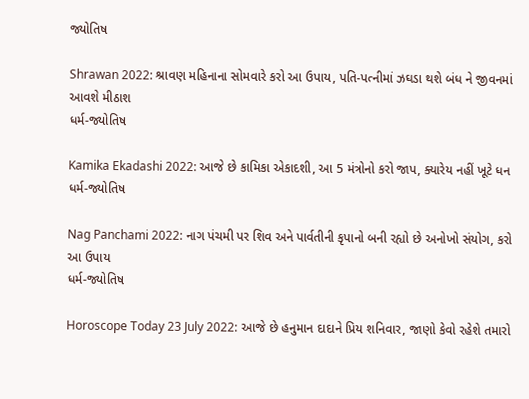જ્યોતિષ

Shrawan 2022: શ્રાવણ મહિનાના સોમવારે કરો આ ઉપાય, પતિ-પત્નીમાં ઝઘડા થશે બંધ ને જીવનમાં આવશે મીઠાશ
ધર્મ-જ્યોતિષ

Kamika Ekadashi 2022: આજે છે કામિકા એકાદશી, આ 5 મંત્રોનો કરો જાપ, ક્યારેય નહીં ખૂટે ધન
ધર્મ-જ્યોતિષ

Nag Panchami 2022: નાગ પંચમી પર શિવ અને પાર્વતીની કૃપાનો બની રહ્યો છે અનોખો સંયોગ, કરો આ ઉપાય
ધર્મ-જ્યોતિષ

Horoscope Today 23 July 2022: આજે છે હનુમાન દાદાને પ્રિય શનિવાર, જાણો કેવો રહેશે તમારો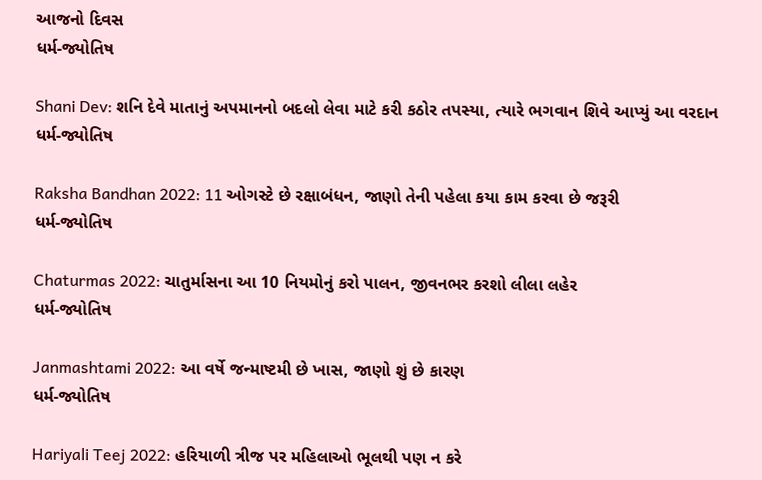આજનો દિવસ
ધર્મ-જ્યોતિષ

Shani Dev: શનિ દેવે માતાનું અપમાનનો બદલો લેવા માટે કરી કઠોર તપસ્યા, ત્યારે ભગવાન શિવે આપ્યું આ વરદાન
ધર્મ-જ્યોતિષ

Raksha Bandhan 2022: 11 ઓગસ્ટે છે રક્ષાબંધન, જાણો તેની પહેલા કયા કામ કરવા છે જરૂરી
ધર્મ-જ્યોતિષ

Chaturmas 2022: ચાતુર્માસના આ 10 નિયમોનું કરો પાલન, જીવનભર કરશો લીલા લહેર
ધર્મ-જ્યોતિષ

Janmashtami 2022: આ વર્ષે જન્માષ્ટમી છે ખાસ, જાણો શું છે કારણ
ધર્મ-જ્યોતિષ

Hariyali Teej 2022: હરિયાળી ત્રીજ પર મહિલાઓ ભૂલથી પણ ન કરે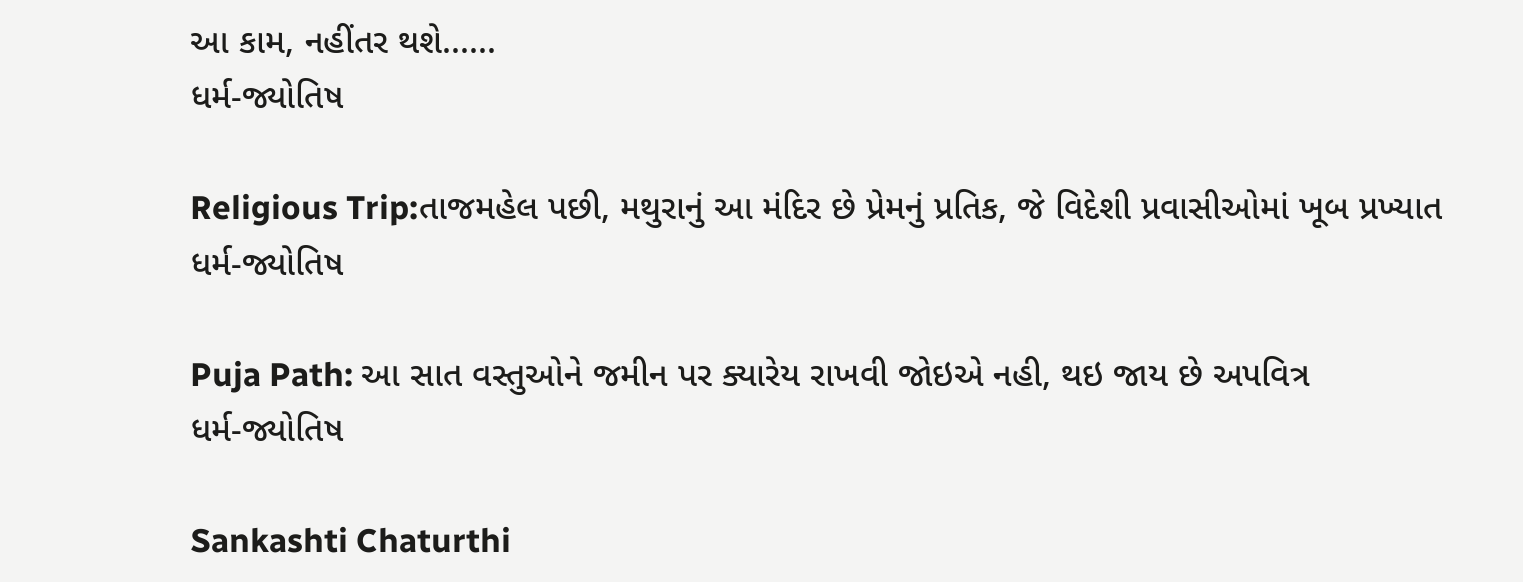આ કામ, નહીંતર થશે......
ધર્મ-જ્યોતિષ

Religious Trip:તાજમહેલ પછી, મથુરાનું આ મંદિર છે પ્રેમનું પ્રતિક, જે વિદેશી પ્રવાસીઓમાં ખૂબ પ્રખ્યાત
ધર્મ-જ્યોતિષ

Puja Path: આ સાત વસ્તુઓને જમીન પર ક્યારેય રાખવી જોઇએ નહી, થઇ જાય છે અપવિત્ર
ધર્મ-જ્યોતિષ

Sankashti Chaturthi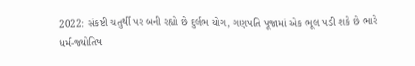2022: સંકષ્ટી ચતુર્થી પર બની રહ્યો છે દુર્લભ યોગ, ગણપતિ પૂજામાં એક ભૂલ પડી શકે છે ભારે
ધર્મ-જ્યોતિષ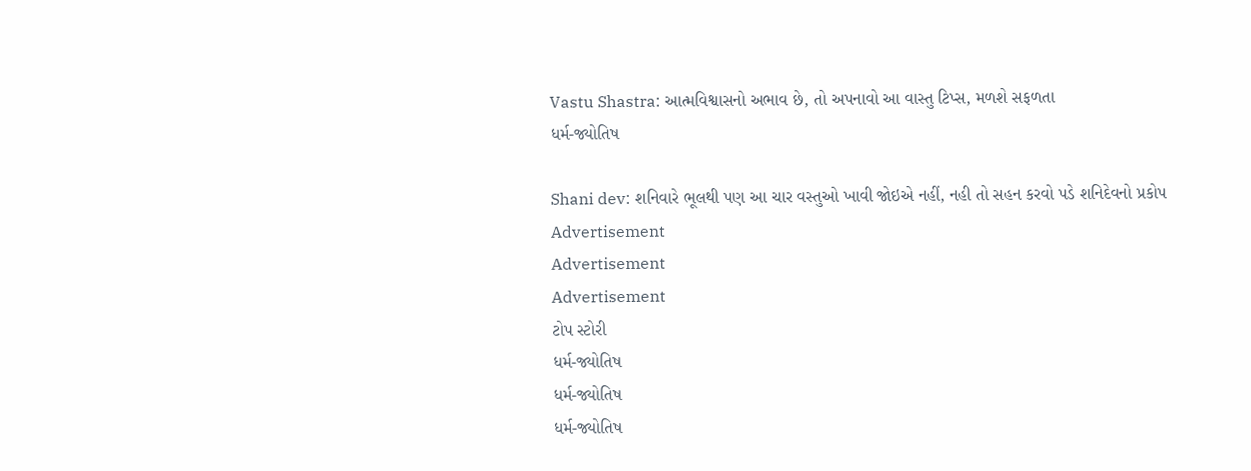Vastu Shastra: આત્મવિશ્વાસનો અભાવ છે, તો અપનાવો આ વાસ્તુ ટિપ્સ, મળશે સફળતા
ધર્મ-જ્યોતિષ

Shani dev: શનિવારે ભૂલથી પણ આ ચાર વસ્તુઓ ખાવી જોઇએ નહીં, નહી તો સહન કરવો પડે શનિદેવનો પ્રકોપ
Advertisement
Advertisement
Advertisement
ટોપ સ્ટોરી
ધર્મ-જ્યોતિષ
ધર્મ-જ્યોતિષ
ધર્મ-જ્યોતિષ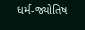ધર્મ-જ્યોતિષ